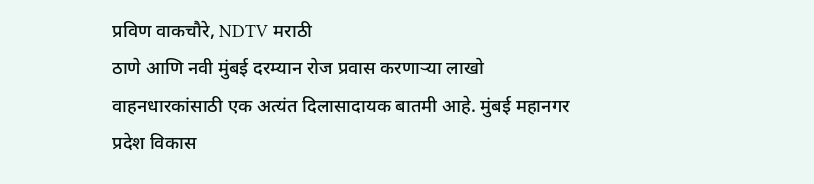प्रविण वाकचौरे, NDTV मराठी
ठाणे आणि नवी मुंबई दरम्यान रोज प्रवास करणाऱ्या लाखो वाहनधारकांसाठी एक अत्यंत दिलासादायक बातमी आहे. मुंबई महानगर प्रदेश विकास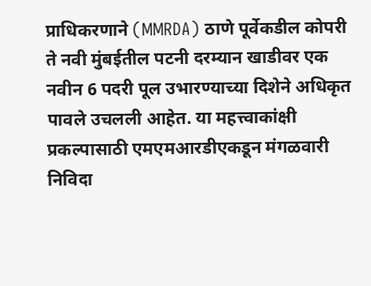प्राधिकरणाने (MMRDA) ठाणे पूर्वेकडील कोपरी ते नवी मुंबईतील पटनी दरम्यान खाडीवर एक नवीन 6 पदरी पूल उभारण्याच्या दिशेने अधिकृत पावले उचलली आहेत. या महत्त्वाकांक्षी प्रकल्पासाठी एमएमआरडीएकडून मंगळवारी निविदा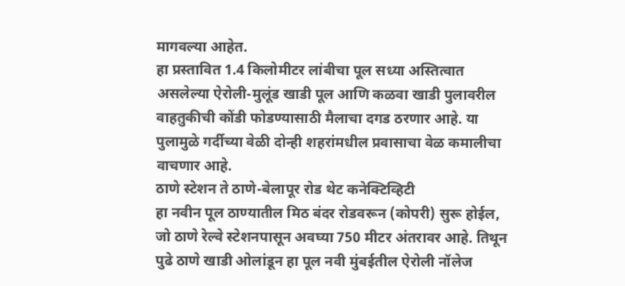मागवल्या आहेत.
हा प्रस्तावित 1.4 किलोमीटर लांबीचा पूल सध्या अस्तित्वात असलेल्या ऐरोली-मुलूंड खाडी पूल आणि कळवा खाडी पुलावरील वाहतुकीची कोंडी फोडण्यासाठी मैलाचा दगड ठरणार आहे. या पुलामुळे गर्दीच्या वेळी दोन्ही शहरांमधील प्रवासाचा वेळ कमालीचा वाचणार आहे.
ठाणे स्टेशन ते ठाणे-बेलापूर रोड थेट कनेक्टिव्हिटी
हा नवीन पूल ठाण्यातील मिठ बंदर रोडवरून (कोपरी) सुरू होईल, जो ठाणे रेल्वे स्टेशनपासून अवघ्या 750 मीटर अंतरावर आहे. तिथून पुढे ठाणे खाडी ओलांडून हा पूल नवी मुंबईतील ऐरोली नॉलेज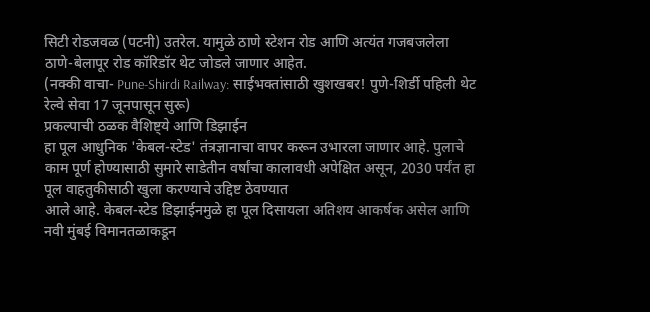सिटी रोडजवळ (पटनी) उतरेल. यामुळे ठाणे स्टेशन रोड आणि अत्यंत गजबजलेला ठाणे-बेलापूर रोड कॉरिडॉर थेट जोडले जाणार आहेत.
(नक्की वाचा- Pune-Shirdi Railway: साईभक्तांसाठी खुशखबर! पुणे-शिर्डी पहिली थेट रेल्वे सेवा 17 जूनपासून सुरू)
प्रकल्पाची ठळक वैशिष्ट्ये आणि डिझाईन
हा पूल आधुनिक 'केबल-स्टेड' तंत्रज्ञानाचा वापर करून उभारला जाणार आहे. पुलाचे काम पूर्ण होण्यासाठी सुमारे साडेतीन वर्षांचा कालावधी अपेक्षित असून, 2030 पर्यंत हा पूल वाहतुकीसाठी खुला करण्याचे उद्दिष्ट ठेवण्यात
आले आहे. केबल-स्टेड डिझाईनमुळे हा पूल दिसायला अतिशय आकर्षक असेल आणि नवी मुंबई विमानतळाकडून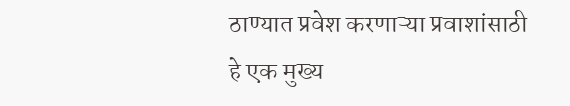ठाण्यात प्रवेश करणाऱ्या प्रवाशांसाठी हे एक मुख्य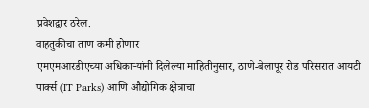प्रवेशद्वार ठरेल.
वाहतुकीचा ताण कमी होणार
एमएमआरडीएच्या अधिकाऱ्यांनी दिलेल्या माहितीनुसार, ठाणे-बेलापूर रोड परिसरात आयटी पार्क्स (IT Parks) आणि औद्योगिक क्षेत्राचा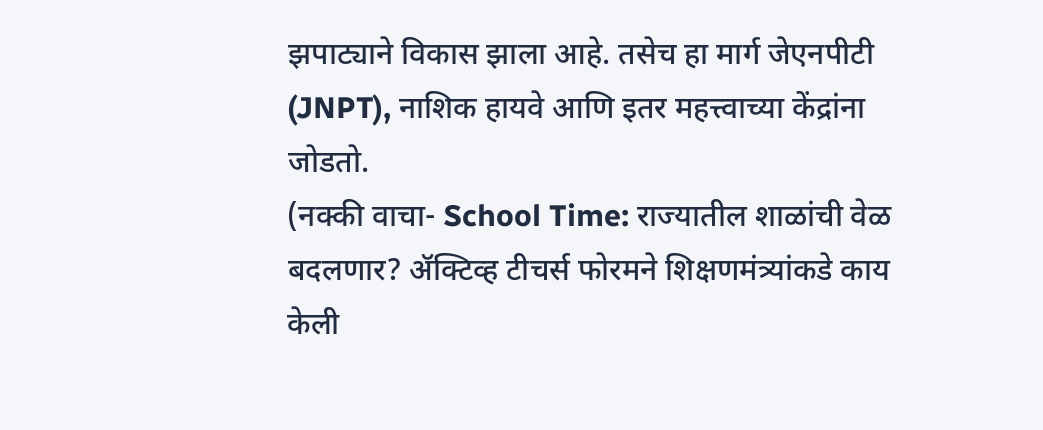झपाट्याने विकास झाला आहे. तसेच हा मार्ग जेएनपीटी (JNPT), नाशिक हायवे आणि इतर महत्त्वाच्या केंद्रांना जोडतो.
(नक्की वाचा- School Time: राज्यातील शाळांची वेळ बदलणार? ॲक्टिव्ह टीचर्स फोरमने शिक्षणमंत्र्यांकडे काय केली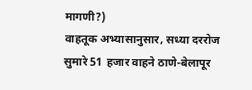मागणी?)
वाहतूक अभ्यासानुसार, सध्या दररोज सुमारे 51 हजार वाहने ठाणे-बेलापूर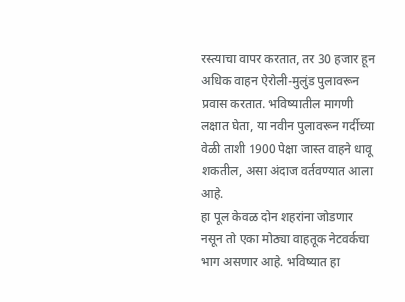रस्त्याचा वापर करतात, तर 30 हजार हून अधिक वाहन ऐरोली-मुलुंड पुलावरून प्रवास करतात. भविष्यातील मागणी लक्षात घेता, या नवीन पुलावरून गर्दीच्या वेळी ताशी 1900 पेक्षा जास्त वाहने धावू शकतील, असा अंदाज वर्तवण्यात आला आहे.
हा पूल केवळ दोन शहरांना जोडणार नसून तो एका मोठ्या वाहतूक नेटवर्कचा भाग असणार आहे. भविष्यात हा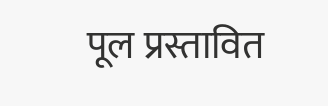पूल प्रस्तावित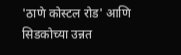'ठाणे कोस्टल रोड' आणि सिडकोच्या उन्नत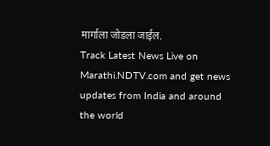मार्गाला जोडला जाईल.
Track Latest News Live on Marathi.NDTV.com and get news updates from India and around the world